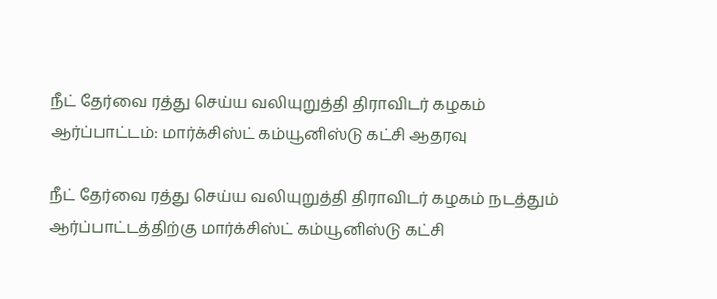நீட் தேர்வை ரத்து செய்ய வலியுறுத்தி திராவிடர் கழகம் ஆர்ப்பாட்டம்: மார்க்சிஸ்ட் கம்யூனிஸ்டு கட்சி ஆதரவு

நீட் தேர்வை ரத்து செய்ய வலியுறுத்தி திராவிடர் கழகம் நடத்தும் ஆர்ப்பாட்டத்திற்கு மார்க்சிஸ்ட் கம்யூனிஸ்டு கட்சி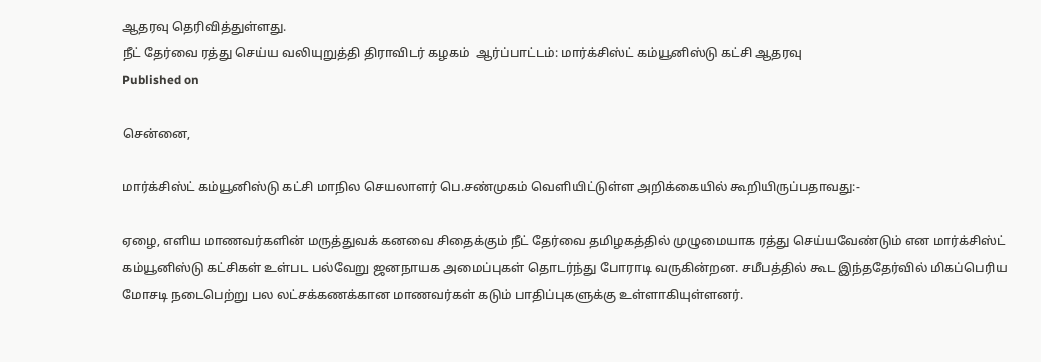ஆதரவு தெரிவித்துள்ளது.
நீட் தேர்வை ரத்து செய்ய வலியுறுத்தி திராவிடர் கழகம்  ஆர்ப்பாட்டம்: மார்க்சிஸ்ட் கம்யூனிஸ்டு கட்சி ஆதரவு
Published on

சென்னை,

மார்க்சிஸ்ட் கம்யூனிஸ்டு கட்சி மாநில செயலாளர் பெ.சண்முகம் வெளியிட்டுள்ள அறிக்கையில் கூறியிருப்பதாவது:-

ஏழை, எளிய மாணவர்களின் மருத்துவக் கனவை சிதைக்கும் நீட் தேர்வை தமிழகத்தில் முழுமையாக ரத்து செய்யவேண்டும் என மார்க்சிஸ்ட் கம்யூனிஸ்டு கட்சிகள் உள்பட பல்வேறு ஜனநாயக அமைப்புகள் தொடர்ந்து போராடி வருகின்றன. சமீபத்தில் கூட இந்ததேர்வில் மிகப்பெரிய மோசடி நடைபெற்று பல லட்சக்கணக்கான மாணவர்கள் கடும் பாதிப்புகளுக்கு உள்ளாகியுள்ளனர்.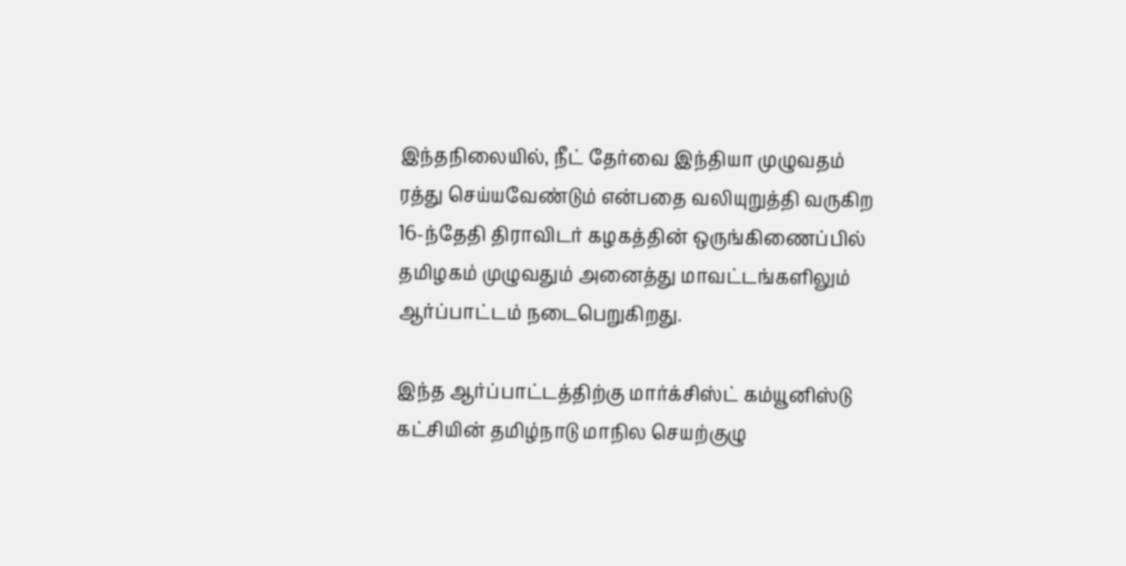இந்தநிலையில், நீட் தேர்வை இந்தியா முழுவதம் ரத்து செய்யவேண்டும் என்பதை வலியுறுத்தி வருகிற 16-ந்தேதி திராவிடர் கழகத்தின் ஒருங்கிணைப்பில் தமிழகம் முழுவதும் அனைத்து மாவட்டங்களிலும் ஆர்ப்பாட்டம் நடைபெறுகிறது.

இந்த ஆர்ப்பாட்டத்திற்கு மார்க்சிஸ்ட் கம்யூனிஸ்டு கட்சியின் தமிழ்நாடு மாநில செயற்குழு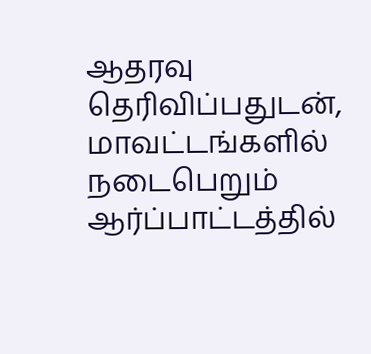ஆதரவு தெரிவிப்பதுடன், மாவட்டங்களில் நடைபெறும் ஆர்ப்பாட்டத்தில்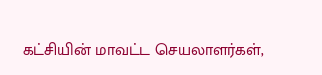கட்சியின் மாவட்ட செயலாளர்கள்,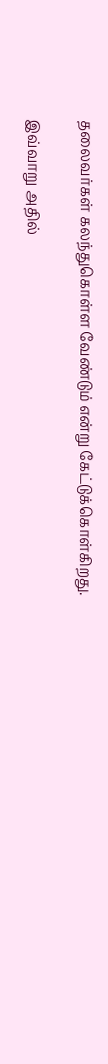தலைவர்கள் கலந்துகொள்ள வேண்டும் என்று கேட்டுக்கொள்கிறது.

இவ்வாறு அதில்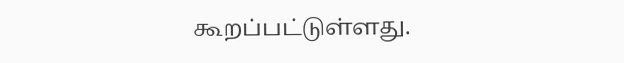கூறப்பட்டுள்ளது.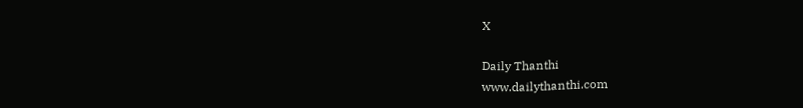X

Daily Thanthi
www.dailythanthi.com